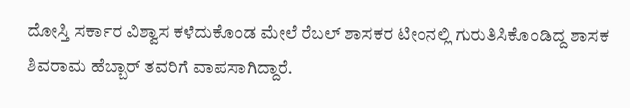ದೋಸ್ತಿ ಸರ್ಕಾರ ವಿಶ್ವಾಸ ಕಳೆದುಕೊಂಡ ಮೇಲೆ ರೆಬಲ್ ಶಾಸಕರ ಟೀಂನಲ್ಲಿ ಗುರುತಿಸಿಕೊಂಡಿದ್ದ ಶಾಸಕ ಶಿವರಾಮ ಹೆಬ್ಬಾರ್ ತವರಿಗೆ ವಾಪಸಾಗಿದ್ದಾರೆ.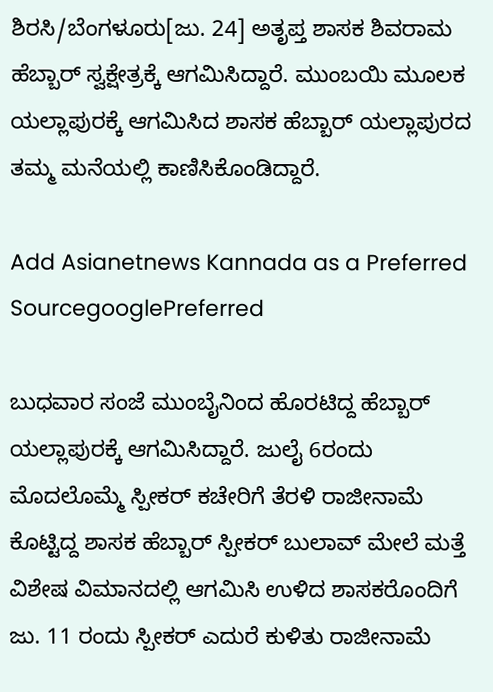ಶಿರಸಿ/ಬೆಂಗಳೂರು[ಜು. 24] ಅತೃಪ್ತ ಶಾಸಕ ಶಿವರಾಮ ಹೆಬ್ಬಾರ್ ಸ್ವಕ್ಷೇತ್ರಕ್ಕೆ ಆಗಮಿಸಿದ್ದಾರೆ. ಮುಂಬಯಿ ಮೂಲಕ ಯಲ್ಲಾಪುರಕ್ಕೆ ಆಗಮಿಸಿದ ಶಾಸಕ‌ ಹೆಬ್ಬಾರ್ ಯಲ್ಲಾಪುರದ ತಮ್ಮ ಮನೆಯಲ್ಲಿ ಕಾಣಿಸಿಕೊಂಡಿದ್ದಾರೆ.

Add Asianetnews Kannada as a Preferred SourcegooglePreferred

ಬುಧವಾರ ಸಂಜೆ ಮುಂಬೈನಿಂದ ಹೊರಟಿದ್ದ ಹೆಬ್ಬಾರ್ ಯಲ್ಲಾಪುರಕ್ಕೆ ಆಗಮಿಸಿದ್ದಾರೆ. ಜುಲೈ 6ರಂದು ಮೊದಲೊಮ್ಮೆ ಸ್ಪೀಕರ್ ಕಚೇರಿಗೆ ತೆರಳಿ ರಾಜೀನಾಮೆ ಕೊಟ್ಟಿದ್ದ ಶಾಸಕ ಹೆಬ್ಬಾರ್ ಸ್ಪೀಕರ್ ಬುಲಾವ್ ಮೇಲೆ ಮತ್ತೆ ವಿಶೇಷ ವಿಮಾನದಲ್ಲಿ ಆಗಮಿಸಿ ಉಳಿದ ಶಾಸಕರೊಂದಿಗೆ ಜು. 11 ರಂದು ಸ್ಪೀಕರ್ ಎದುರೆ ಕುಳಿತು ರಾಜೀನಾಮೆ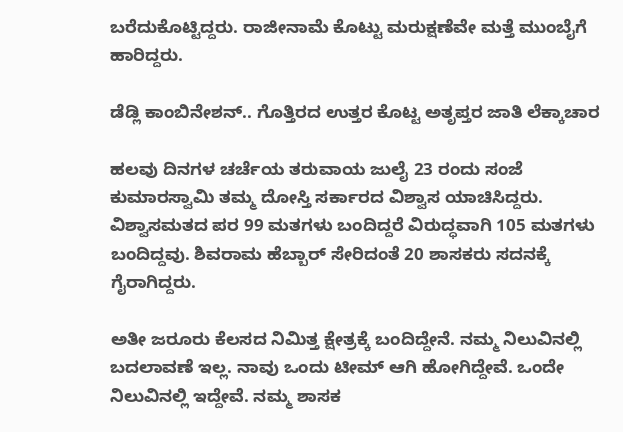ಬರೆದುಕೊಟ್ಟಿದ್ದರು. ರಾಜೀನಾಮೆ ಕೊಟ್ಟು ಮರುಕ್ಷಣೆವೇ ಮತ್ತೆ ಮುಂಬೈಗೆ ಹಾರಿದ್ದರು.

ಡೆಡ್ಲಿ ಕಾಂಬಿನೇಶನ್.. ಗೊತ್ತಿರದ ಉತ್ತರ ಕೊಟ್ಟ ಅತೃಪ್ತರ ಜಾತಿ ಲೆಕ್ಕಾಚಾರ

ಹಲವು ದಿನಗಳ ಚರ್ಚೆಯ ತರುವಾಯ ಜುಲೈ 23 ರಂದು ಸಂಜೆ ಕುಮಾರಸ್ವಾಮಿ ತಮ್ಮ ದೋಸ್ತಿ ಸರ್ಕಾರದ ವಿಶ್ವಾಸ ಯಾಚಿಸಿದ್ದರು. ವಿಶ್ವಾಸಮತದ ಪರ 99 ಮತಗಳು ಬಂದಿದ್ದರೆ ವಿರುದ್ಧವಾಗಿ 105 ಮತಗಳು ಬಂದಿದ್ದವು. ಶಿವರಾಮ ಹೆಬ್ಬಾರ್ ಸೇರಿದಂತೆ 20 ಶಾಸಕರು ಸದನಕ್ಕೆ ಗೈರಾಗಿದ್ದರು.

ಅತೀ ಜರೂರು ಕೆಲಸದ ನಿಮಿತ್ತ ಕ್ಷೇತ್ರಕ್ಕೆ ಬಂದಿದ್ದೇನೆ. ನಮ್ಮ ನಿಲುವಿನಲ್ಲಿ ಬದಲಾವಣೆ ಇಲ್ಲ. ನಾವು ಒಂದು ಟೀಮ್ ಆಗಿ ಹೋಗಿದ್ದೇವೆ. ಒಂದೇ ನಿಲುವಿನಲ್ಲಿ ಇದ್ದೇವೆ. ನಮ್ಮ ಶಾಸಕ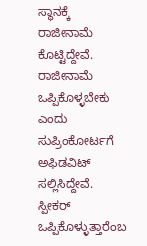ಸ್ಥಾನಕ್ಕೆ ರಾಜೀನಾಮೆ ಕೊಟ್ಟಿದ್ದೇವೆ. ರಾಜೀನಾಮೆ ಒಪ್ಪಿಕೊಳ್ಳಬೇಕು ಎಂದು ಸುಪ್ರಿಂಕೋರ್ಟಗೆ ಅಫಿಡವಿಟ್ ಸಲ್ಲಿಸಿದ್ದೇವೆ. ಸ್ಪೀಕರ್ ಒಪ್ಪಿಕೊಳ್ಳುತ್ತಾರೆಂಬ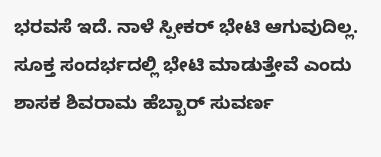ಭರವಸೆ ಇದೆ. ನಾಳೆ ಸ್ಪೀಕರ್ ಭೇಟಿ ಆಗುವುದಿಲ್ಲ. ಸೂಕ್ತ ಸಂದರ್ಭದಲ್ಲಿ ಭೇಟಿ ಮಾಡುತ್ತೇವೆ ಎಂದು ಶಾಸಕ ಶಿವರಾಮ ಹೆಬ್ಬಾರ್ ಸುವರ್ಣ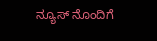ನ್ಯೂಸ್ ನೊಂದಿಗೆ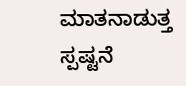ಮಾತನಾಡುತ್ತ ಸ್ಪಷ್ಟನೆ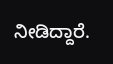ನೀಡಿದ್ದಾರೆ.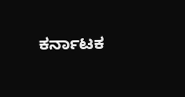ಕರ್ನಾಟಕ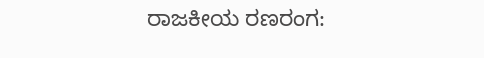ರಾಜಕೀಯ ರಣರಂಗ: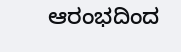ಆರಂಭದಿಂದ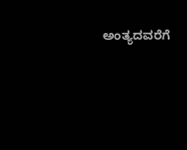ಅಂತ್ಯದವರೆಗೆ